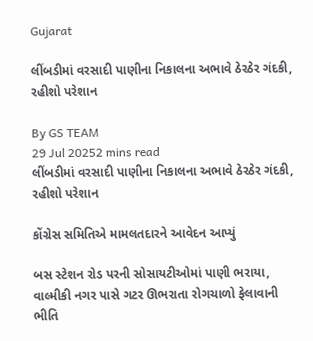Gujarat

લીંબડીમાં વરસાદી પાણીના નિકાલના અભાવે ઠેરઠેર ગંદકી, રહીશો પરેશાન

By GS TEAM
29 Jul 20252 mins read
લીંબડીમાં વરસાદી પાણીના નિકાલના અભાવે ઠેરઠેર ગંદકી, રહીશો પરેશાન

કોંગ્રેસ સમિતિએ મામલતદારને આવેદન આપ્યું

બસ સ્ટેશન રોડ પરની સોસાયટીઓમાં પાણી ભરાયા, વાલ્મીકી નગર પાસે ગટર ઊભરાતા રોગચાળો ફેલાવાની ભીતિ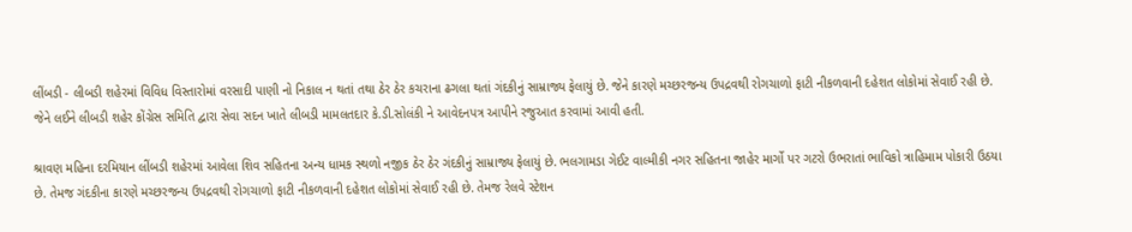લીંબડી - લીબડી શહેરમાં વિવિધ વિસ્તારોમાં વરસાદી પાણી નો નિકાલ ન થતાં તથા ઠેર ઠેર કચરાના ઢગલા થતાં ગંદકીનું સામ્રાજ્ય ફેલાયું છે. જેને કારણે મચ્છરજન્ય ઉપદ્રવથી રોગચાળો ફાટી નીકળવાની દહેશત લોકોમાં સેવાઈ રહી છે. જેને લઈને લીબડી શહેર કોંગ્રેસ સમિતિ દ્વારા સેવા સદન ખાતે લીબડી મામલતદાર કે.ડી.સોલંકી ને આવેદનપત્ર આપીને રજુઆત કરવામાં આવી હતી.

શ્રાવણ મહિના દરમિયાન લીંબડી શહેરમાં આવેલા શિવ સહિતના અન્ય ધામક સ્થળો નજીક ઠેર ઠેર ગંદકીનું સામ્રાજ્ય ફેલાયું છે. ભલગામડા ગેઈટ વાલ્મીકી નગર સહિતના જાહેર માર્ગો પર ગટરો ઉભરાતાં ભાવિકો ત્રાહિમામ પોકારી ઉઠયા છે. તેમજ ગંદકીના કારણે મચ્છરજન્ય ઉપદ્રવથી રોગચાળો ફાટી નીકળવાની દહેશત લોકોમાં સેવાઈ રહી છે. તેમજ રેલવે સ્ટેશન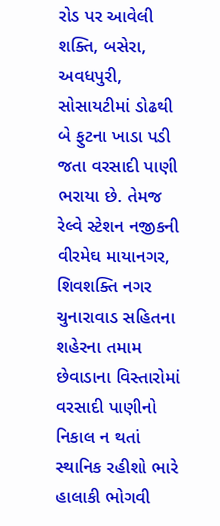રોડ પર આવેલી શક્તિ, બસેરા, અવધપુરી, સોસાયટીમાં ડોઢથી બે ફુટના ખાડા પડી જતા વરસાદી પાણી ભરાયા છે. તેમજ રેલ્વે સ્ટેશન નજીકની વીરમેઘ માયાનગર, શિવશક્તિ નગર ચુનારાવાડ સહિતના શહેરના તમામ છેવાડાના વિસ્તારોમાં વરસાદી પાણીનો નિકાલ ન થતાં સ્થાનિક રહીશો ભારે હાલાકી ભોગવી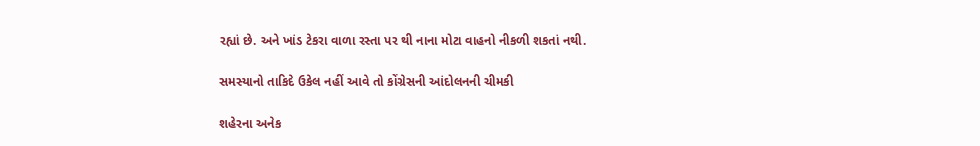રહ્યાં છે. અને ખાંડ ટેકરા વાળા રસ્તા પર થી નાના મોટા વાહનો નીકળી શકતાં નથી.

સમસ્યાનો તાકિદે ઉકેલ નહીં આવે તો કોંગ્રેસની આંદોલનની ચીમકી

શહેરના અનેક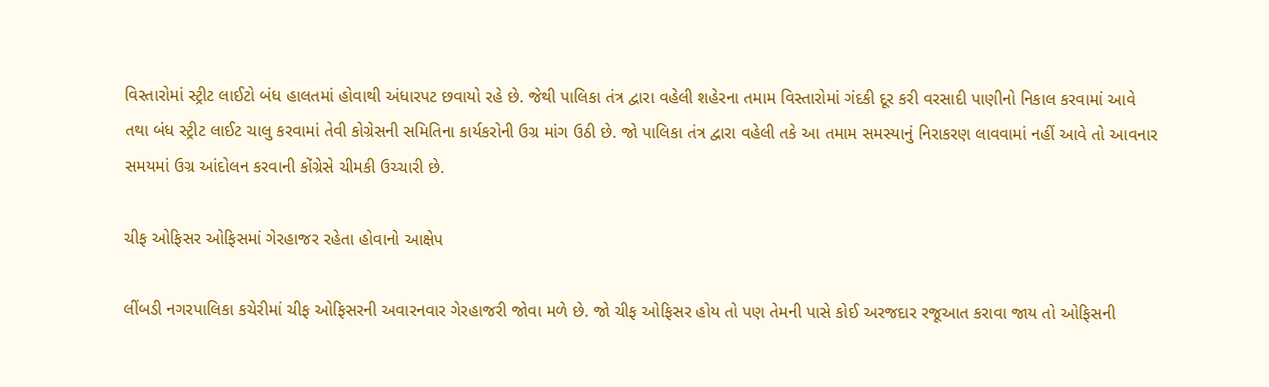વિસ્તારોમાં સ્ટ્રીટ લાઈટો બંધ હાલતમાં હોવાથી અંધારપટ છવાયો રહે છે. જેથી પાલિકા તંત્ર દ્વારા વહેલી શહેરના તમામ વિસ્તારોમાં ગંદકી દૂર કરી વરસાદી પાણીનો નિકાલ કરવામાં આવે તથા બંધ સ્ટ્રીટ લાઈટ ચાલુ કરવામાં તેવી કોગ્રેસની સમિતિના કાર્યકરોની ઉગ્ર માંગ ઉઠી છે. જો પાલિકા તંત્ર દ્વારા વહેલી તકે આ તમામ સમસ્યાનું નિરાકરણ લાવવામાં નહીં આવે તો આવનાર સમયમાં ઉગ્ર આંદોલન કરવાની કોંગ્રેસે ચીમકી ઉચ્ચારી છે.

ચીફ ઓફિસર ઓફિસમાં ગેરહાજર રહેતા હોવાનો આક્ષેપ

લીંબડી નગરપાલિકા કચેરીમાં ચીફ ઓફિસરની અવારનવાર ગેરહાજરી જોવા મળે છે. જો ચીફ ઓફિસર હોય તો પણ તેમની પાસે કોઈ અરજદાર રજૂઆત કરાવા જાય તો ઓફિસની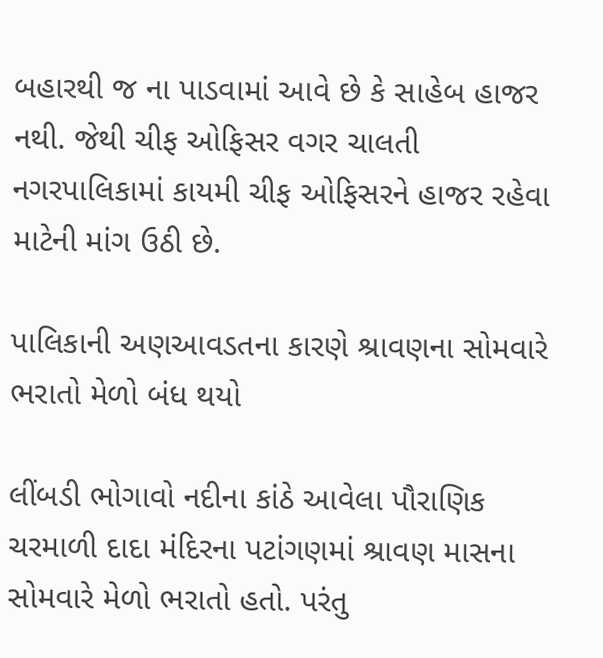બહારથી જ ના પાડવામાં આવે છે કે સાહેબ હાજર નથી. જેથી ચીફ ઓફિસર વગર ચાલતી નગરપાલિકામાં કાયમી ચીફ ઓફિસરને હાજર રહેવા માટેની માંગ ઉઠી છે.

પાલિકાની અણઆવડતના કારણે શ્રાવણના સોમવારે ભરાતો મેળો બંધ થયો

લીંબડી ભોગાવો નદીના કાંઠે આવેલા પૌરાણિક ચરમાળી દાદા મંદિરના પટાંગણમાં શ્રાવણ માસના સોમવારે મેળો ભરાતો હતો. પરંતુ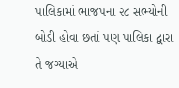પાલિકામાં ભાજપના ૨૮ સભ્યોની બોડી હોવા છતાં પણ પાલિકા દ્વારા તે જગ્યાએ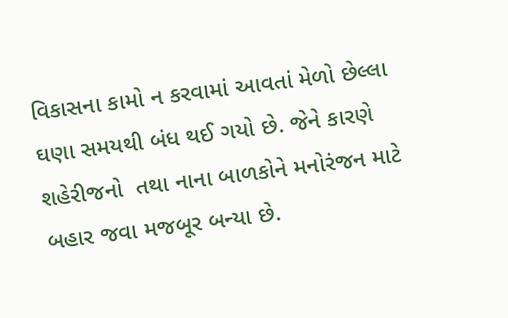વિકાસના કામો ન કરવામાં આવતાં મેળો છેલ્લા ઘણા સમયથી બંધ થઈ ગયો છે. જેને કારણે શહેરીજનો  તથા નાના બાળકોને મનોરંજન માટે બહાર જવા મજબૂર બન્યા છે.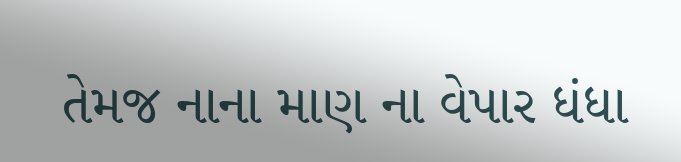તેમજ નાના માણ ના વેપાર ધંધા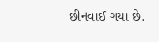છીનવાઈ ગયા છે.